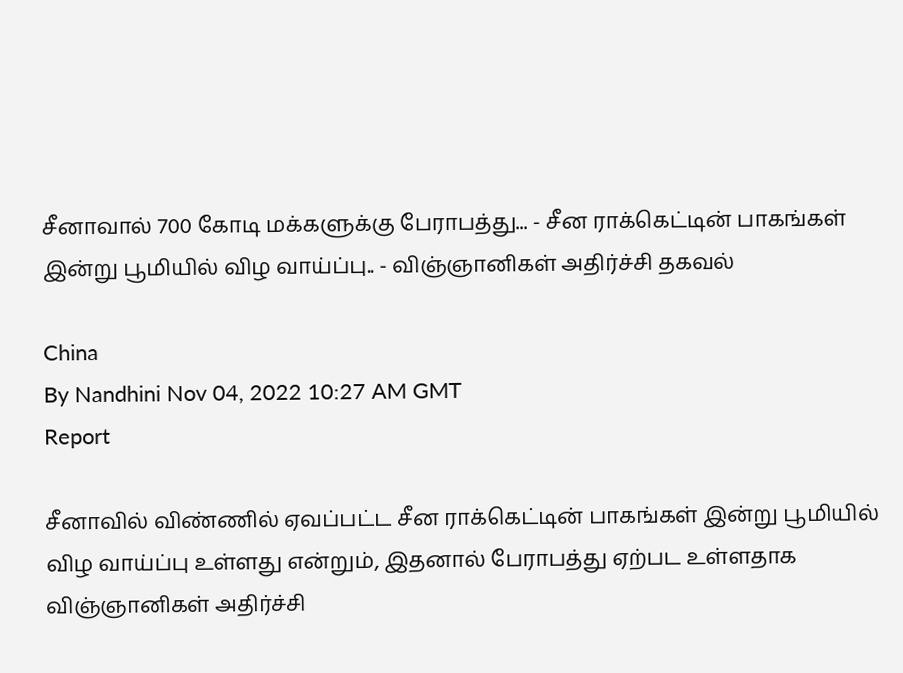சீனாவால் 700 கோடி மக்களுக்கு பேராபத்து... - சீன ராக்கெட்டின் பாகங்கள் இன்று பூமியில் விழ வாய்ப்பு.. - விஞ்ஞானிகள் அதிர்ச்சி தகவல்

China
By Nandhini Nov 04, 2022 10:27 AM GMT
Report

சீனாவில் விண்ணில் ஏவப்பட்ட சீன ராக்கெட்டின் பாகங்கள் இன்று பூமியில் விழ வாய்ப்பு உள்ளது என்றும், இதனால் பேராபத்து ஏற்பட உள்ளதாக விஞ்ஞானிகள் அதிர்ச்சி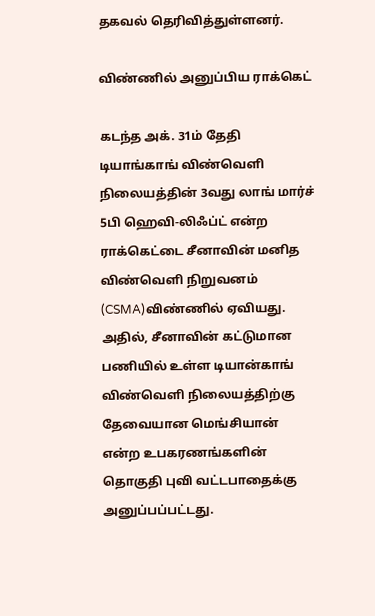தகவல் தெரிவித்துள்ளனர்.

விண்ணில் அனுப்பிய ராக்கெட்

கடந்த அக். 31ம் தேதி டியாங்காங் விண்வெளி நிலையத்தின் 3வது லாங் மார்ச் 5பி ஹெவி-லிஃப்ட் என்ற ராக்கெட்டை சீனாவின் மனித விண்வெளி நிறுவனம் (CSMA)விண்ணில் ஏவியது. அதில், சீனாவின் கட்டுமான பணியில் உள்ள டியான்காங் விண்வெளி நிலையத்திற்கு தேவையான மெங்சியான் என்ற உபகரணங்களின் தொகுதி புவி வட்டபாதைக்கு அனுப்பப்பட்டது.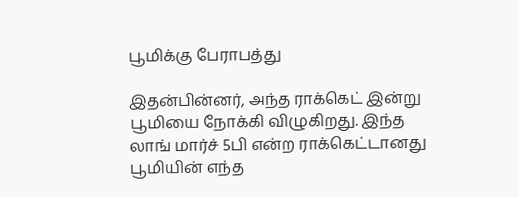பூமிக்கு பேராபத்து

இதன்பின்னர், அந்த ராக்கெட் இன்று பூமியை நோக்கி விழுகிறது. இந்த லாங் மார்ச் 5பி என்ற ராக்கெட்டானது பூமியின் எந்த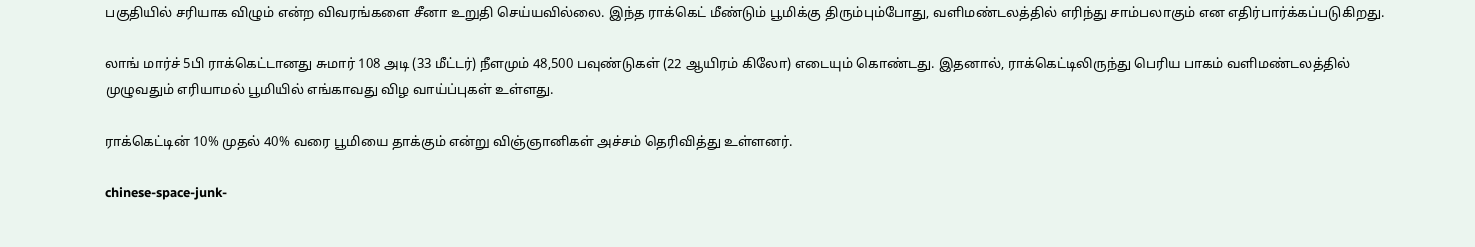பகுதியில் சரியாக விழும் என்ற விவரங்களை சீனா உறுதி செய்யவில்லை. இந்த ராக்கெட் மீண்டும் பூமிக்கு திரும்பும்போது, வளிமண்டலத்தில் எரிந்து சாம்பலாகும் என எதிர்பார்க்கப்படுகிறது.

லாங் மார்ச் 5பி ராக்கெட்டானது சுமார் 108 அடி (33 மீட்டர்) நீளமும் 48,500 பவுண்டுகள் (22 ஆயிரம் கிலோ) எடையும் கொண்டது. இதனால், ராக்கெட்டிலிருந்து பெரிய பாகம் வளிமண்டலத்தில் முழுவதும் எரியாமல் பூமியில் எங்காவது விழ வாய்ப்புகள் உள்ளது.

ராக்கெட்டின் 10% முதல் 40% வரை பூமியை தாக்கும் என்று விஞ்ஞானிகள் அச்சம் தெரிவித்து உள்ளனர்.

chinese-space-junk-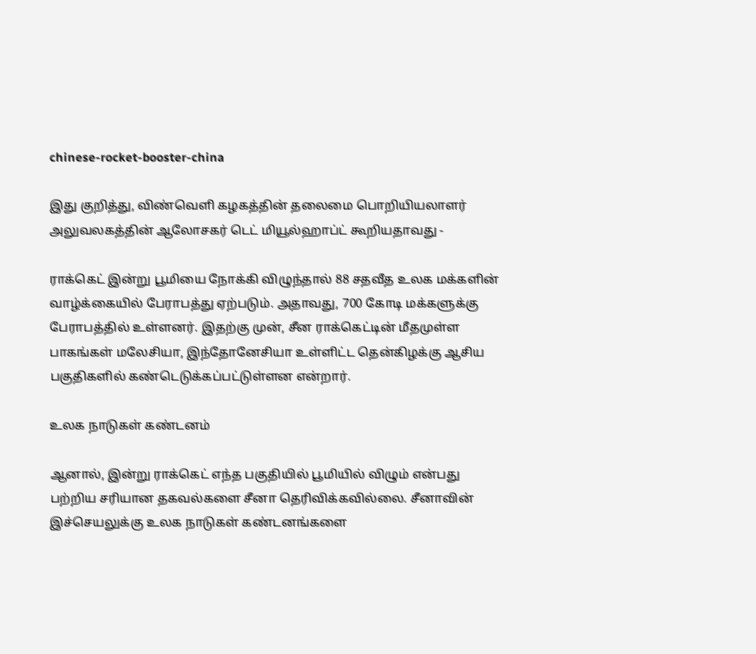chinese-rocket-booster-china

இது குறித்து, விண்வெளி கழகத்தின் தலைமை பொறியியலாளர் அலுவலகத்தின் ஆலோசகர் டெட் மியூல்ஹாப்ட் கூறியதாவது -

ராக்கெட் இன்று பூமியை நோக்கி விழுந்தால் 88 சதவீத உலக மக்களின் வாழ்க்கையில் பேராபத்து ஏற்படும். அதாவது, 700 கோடி மக்களுக்கு பேராபத்தில் உள்ளனர். இதற்கு முன், சீன ராக்கெட்டின் மீதமுள்ள பாகங்கள் மலேசியா, இந்தோனேசியா உள்ளிட்ட தென்கிழக்கு ஆசிய பகுதிகளில் கண்டெடுக்கப்பட்டுள்ளன என்றார்.

உலக நாடுகள் கண்டனம்

ஆனால், இன்று ராக்கெட் எந்த பகுதியில் பூமியில் விழும் என்பது பற்றிய சரியான தகவல்களை சீனா தெரிவிக்கவில்லை. சீனாவின் இச்செயலுக்கு உலக நாடுகள் கண்டனங்களை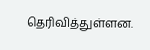தெரிவித்துள்ளன.